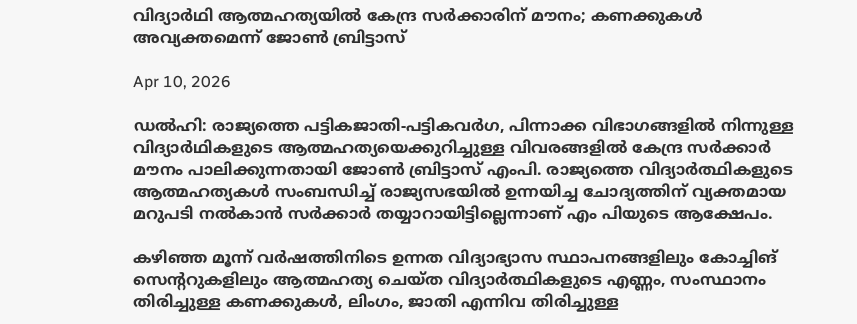വിദ്യാര്‍ഥി ആത്മഹത്യയില്‍ കേന്ദ്ര സര്‍ക്കാരിന് മൗനം; കണക്കുകള്‍ അവ്യക്തമെന്ന് ജോണ്‍ ബ്രിട്ടാസ്

Apr 10, 2026

ഡല്‍ഹി: രാജ്യത്തെ പട്ടികജാതി-പട്ടികവര്‍ഗ, പിന്നാക്ക വിഭാഗങ്ങളില്‍ നിന്നുള്ള വിദ്യാര്‍ഥികളുടെ ആത്മഹത്യയെക്കുറിച്ചുള്ള വിവരങ്ങളില്‍ കേന്ദ്ര സര്‍ക്കാര്‍ മൗനം പാലിക്കുന്നതായി ജോണ്‍ ബ്രിട്ടാസ് എംപി. രാജ്യത്തെ വിദ്യാര്‍ത്ഥികളുടെ ആത്മഹത്യകള്‍ സംബന്ധിച്ച് രാജ്യസഭയില്‍ ഉന്നയിച്ച ചോദ്യത്തിന് വ്യക്തമായ മറുപടി നല്‍കാന്‍ സര്‍ക്കാര്‍ തയ്യാറായിട്ടില്ലെന്നാണ് എം പിയുടെ ആക്ഷേപം.

കഴിഞ്ഞ മൂന്ന് വര്‍ഷത്തിനിടെ ഉന്നത വിദ്യാഭ്യാസ സ്ഥാപനങ്ങളിലും കോച്ചിങ് സെന്ററുകളിലും ആത്മഹത്യ ചെയ്ത വിദ്യാര്‍ത്ഥികളുടെ എണ്ണം, സംസ്ഥാനം തിരിച്ചുള്ള കണക്കുകള്‍, ലിംഗം, ജാതി എന്നിവ തിരിച്ചുള്ള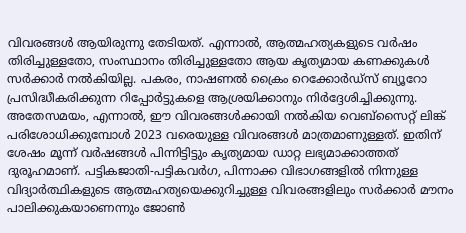വിവരങ്ങള്‍ ആയിരുന്നു തേടിയത്. എന്നാല്‍, ആത്മഹത്യകളുടെ വര്‍ഷം തിരിച്ചുള്ളതോ, സംസ്ഥാനം തിരിച്ചുള്ളതോ ആയ കൃത്യമായ കണക്കുകള്‍ സര്‍ക്കാര്‍ നല്‍കിയില്ല. പകരം, നാഷണല്‍ ക്രൈം റെക്കോര്‍ഡ്‌സ് ബ്യൂറോ പ്രസിദ്ധീകരിക്കുന്ന റിപ്പോര്‍ട്ടുകളെ ആശ്രയിക്കാനും നിര്‍ദ്ദേശിച്ചിക്കുന്നു. അതേസമയം, എന്നാല്‍, ഈ വിവരങ്ങള്‍ക്കായി നല്‍കിയ വെബ്‌സൈറ്റ് ലിങ്ക് പരിശോധിക്കുമ്പോള്‍ 2023 വരെയുള്ള വിവരങ്ങള്‍ മാത്രമാണുള്ളത്. ഇതിന് ശേഷം മൂന്ന് വര്‍ഷങ്ങള്‍ പിന്നിട്ടിട്ടും കൃത്യമായ ഡാറ്റ ലഭ്യമാക്കാത്തത് ദുരൂഹമാണ്. പട്ടികജാതി-പട്ടികവര്‍ഗ, പിന്നാക്ക വിഭാഗങ്ങളില്‍ നിന്നുള്ള വിദ്യാര്‍ത്ഥികളുടെ ആത്മഹത്യയെക്കുറിച്ചുള്ള വിവരങ്ങളിലും സര്‍ക്കാര്‍ മൗനം പാലിക്കുകയാണെന്നും ജോണ്‍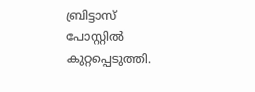ബ്രിട്ടാസ് പോസ്റ്റില്‍ കുറ്റപ്പെടുത്തി.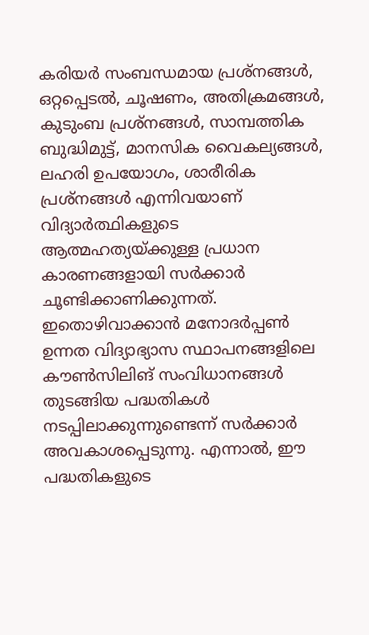കരിയര്‍ സംബന്ധമായ പ്രശ്‌നങ്ങള്‍, ഒറ്റപ്പെടല്‍, ചൂഷണം, അതിക്രമങ്ങള്‍, കുടുംബ പ്രശ്‌നങ്ങള്‍, സാമ്പത്തിക ബുദ്ധിമുട്ട്, മാനസിക വൈകല്യങ്ങള്‍, ലഹരി ഉപയോഗം, ശാരീരിക പ്രശ്‌നങ്ങള്‍ എന്നിവയാണ് വിദ്യാര്‍ത്ഥികളുടെ ആത്മഹത്യയ്ക്കുള്ള പ്രധാന കാരണങ്ങളായി സര്‍ക്കാര്‍ ചൂണ്ടിക്കാണിക്കുന്നത്. ഇതൊഴിവാക്കാന്‍ മനോദര്‍പ്പണ്‍ ഉന്നത വിദ്യാഭ്യാസ സ്ഥാപനങ്ങളിലെ കൗണ്‍സിലിങ് സംവിധാനങ്ങള്‍ തുടങ്ങിയ പദ്ധതികള്‍ നടപ്പിലാക്കുന്നുണ്ടെന്ന് സര്‍ക്കാര്‍ അവകാശപ്പെടുന്നു. എന്നാല്‍, ഈ പദ്ധതികളുടെ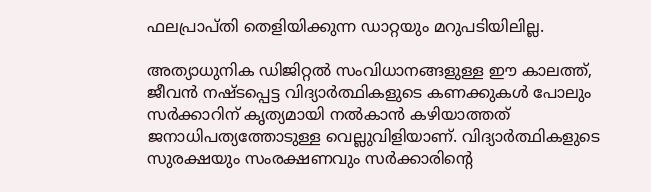ഫലപ്രാപ്തി തെളിയിക്കുന്ന ഡാറ്റയും മറുപടിയിലില്ല.

അത്യാധുനിക ഡിജിറ്റല്‍ സംവിധാനങ്ങളുള്ള ഈ കാലത്ത്, ജീവന്‍ നഷ്ടപ്പെട്ട വിദ്യാര്‍ത്ഥികളുടെ കണക്കുകള്‍ പോലും സര്‍ക്കാറിന് കൃത്യമായി നല്‍കാന്‍ കഴിയാത്തത് ജനാധിപത്യത്തോടുള്ള വെല്ലുവിളിയാണ്. വിദ്യാര്‍ത്ഥികളുടെ സുരക്ഷയും സംരക്ഷണവും സര്‍ക്കാരിന്റെ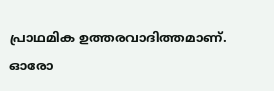പ്രാഥമിക ഉത്തരവാദിത്തമാണ്. ഓരോ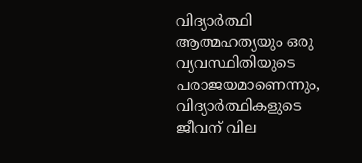വിദ്യാര്‍ത്ഥി ആത്മഹത്യയും ഒരു വ്യവസ്ഥിതിയുടെ പരാജയമാണെന്നും, വിദ്യാര്‍ത്ഥികളുടെ ജീവന് വില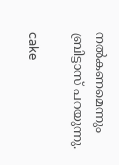നല്‍കണമെന്നും ബ്രിട്ടാസ് പറയുന്നു.

cake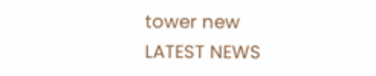tower new
LATEST NEWS